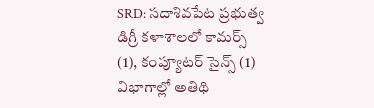SRD: సదాశివపేట ప్రభుత్వ డిగ్రీ కళాశాలలో కామర్స్ (1), కంప్యూటర్ సైన్స్ (1) విభాగాల్లో అతిథి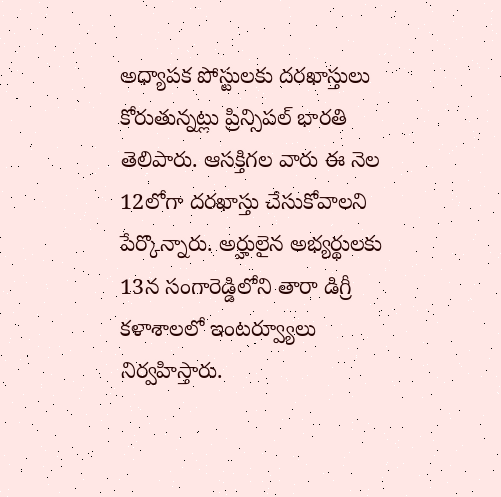అధ్యాపక పోస్టులకు దరఖాస్తులు కోరుతున్నట్లు ప్రిన్సిపల్ భారతి తెలిపారు. ఆసక్తిగల వారు ఈ నెల 12లోగా దరఖాస్తు చేసుకోవాలని పేర్కొన్నారు. అర్హులైన అభ్యర్థులకు 13న సంగారెడ్డిలోని తారా డిగ్రీ కళాశాలలో ఇంటర్వ్యూలు నిర్వహిస్తారు.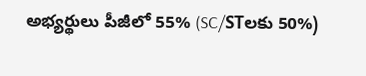అభ్యర్థులు పీజీలో 55% (SC/STలకు 50%)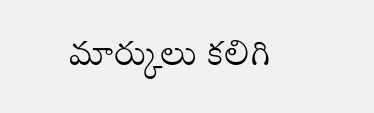మార్కులు కలిగి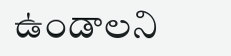ఉండాలని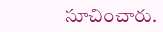సూచించారు.